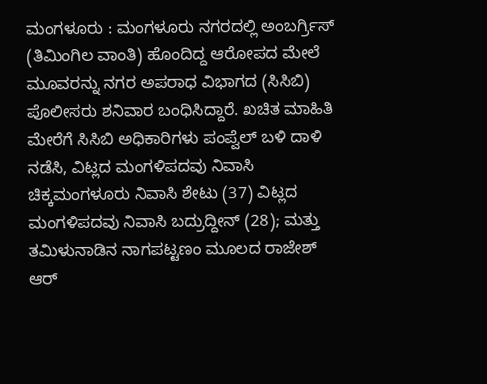ಮಂಗಳೂರು : ಮಂಗಳೂರು ನಗರದಲ್ಲಿ ಅಂಬರ್ಗ್ರಿಸ್ (ತಿಮಿಂಗಿಲ ವಾಂತಿ) ಹೊಂದಿದ್ದ ಆರೋಪದ ಮೇಲೆ ಮೂವರನ್ನು ನಗರ ಅಪರಾಧ ವಿಭಾಗದ (ಸಿಸಿಬಿ) ಪೊಲೀಸರು ಶನಿವಾರ ಬಂಧಿಸಿದ್ದಾರೆ. ಖಚಿತ ಮಾಹಿತಿ ಮೇರೆಗೆ ಸಿಸಿಬಿ ಅಧಿಕಾರಿಗಳು ಪಂಪ್ವೆಲ್ ಬಳಿ ದಾಳಿ ನಡೆಸಿ, ವಿಟ್ಲದ ಮಂಗಳಿಪದವು ನಿವಾಸಿ ಚಿಕ್ಕಮಂಗಳೂರು ನಿವಾಸಿ ಶೇಟು (37) ವಿಟ್ಲದ ಮಂಗಳಿಪದವು ನಿವಾಸಿ ಬದ್ರುದ್ದೀನ್ (28); ಮತ್ತು ತಮಿಳುನಾಡಿನ ನಾಗಪಟ್ಟಣಂ ಮೂಲದ ರಾಜೇಶ್ ಆರ್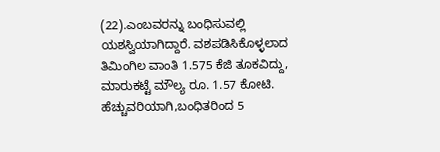(22).ಎಂಬವರನ್ನು ಬಂಧಿಸುವಲ್ಲಿ ಯಶಸ್ವಿಯಾಗಿದ್ದಾರೆ. ವಶಪಡಿಸಿಕೊಳ್ಳಲಾದ ತಿಮಿಂಗಿಲ ವಾಂತಿ 1.575 ಕೆಜಿ ತೂಕವಿದ್ದು, ಮಾರುಕಟ್ಟೆ ಮೌಲ್ಯ ರೂ. 1.57 ಕೋಟಿ. ಹೆಚ್ಚುವರಿಯಾಗಿ,ಬಂಧಿತರಿಂದ 5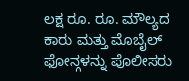ಲಕ್ಷ ರೂ. ರೂ. ಮೌಲ್ಯದ ಕಾರು ಮತ್ತು ಮೊಬೈಲ್ ಫೋನ್ಗಳನ್ನು ಪೊಲೀಸರು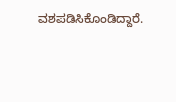ವಶಪಡಿಸಿಕೊಂಡಿದ್ದಾರೆ.